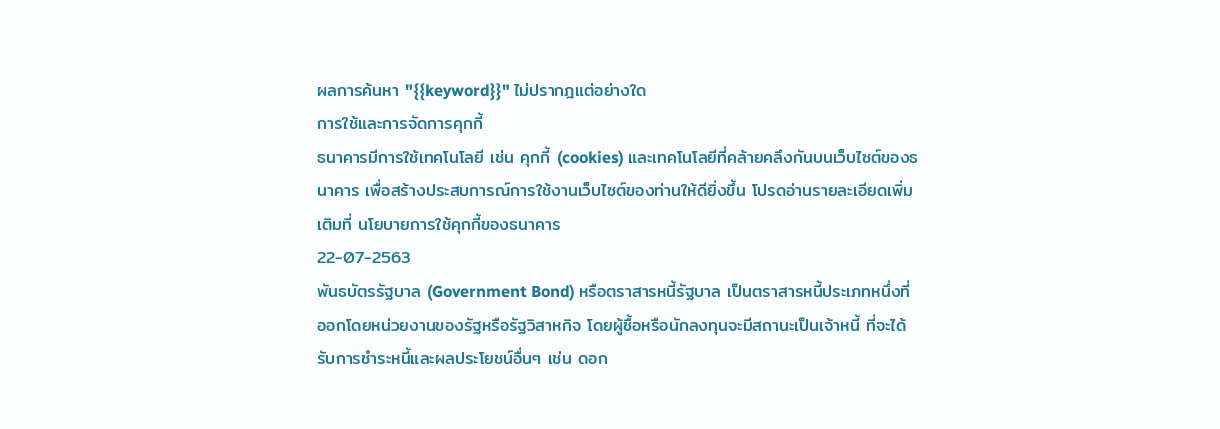ผลการค้นหา "{{keyword}}" ไม่ปรากฎแต่อย่างใด
การใช้และการจัดการคุกกี้
ธนาคารมีการใช้เทคโนโลยี เช่น คุกกี้ (cookies) และเทคโนโลยีที่คล้ายคลึงกันบนเว็บไซต์ของธนาคาร เพื่อสร้างประสบการณ์การใช้งานเว็บไซต์ของท่านให้ดียิ่งขึ้น โปรดอ่านรายละเอียดเพิ่มเติมที่ นโยบายการใช้คุกกี้ของธนาคาร
22-07-2563
พันธบัตรรัฐบาล (Government Bond) หรือตราสารหนี้รัฐบาล เป็นตราสารหนี้ประเภทหนึ่งที่ออกโดยหน่วยงานของรัฐหรือรัฐวิสาหกิจ โดยผู้ซื้อหรือนักลงทุนจะมีสถานะเป็นเจ้าหนี้ ที่จะได้รับการชำระหนี้และผลประโยชน์อื่นๆ เช่น ดอก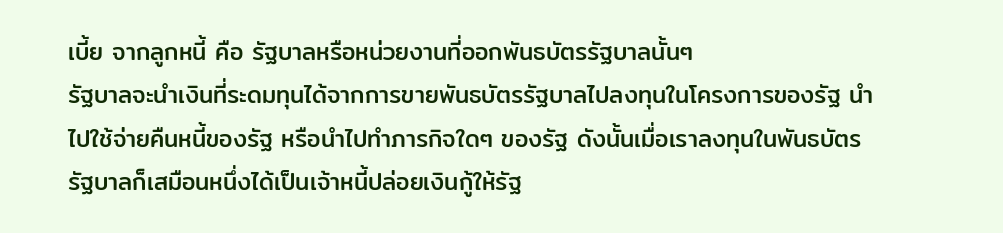เบี้ย จากลูกหนี้ คือ รัฐบาลหรือหน่วยงานที่ออกพันธบัตรรัฐบาลนั้นๆ
รัฐบาลจะนำเงินที่ระดมทุนได้จากการขายพันธบัตรรัฐบาลไปลงทุนในโครงการของรัฐ นำไปใช้จ่ายคืนหนี้ของรัฐ หรือนำไปทำภารกิจใดๆ ของรัฐ ดังนั้นเมื่อเราลงทุนในพันธบัตรรัฐบาลก็เสมือนหนึ่งได้เป็นเจ้าหนี้ปล่อยเงินกู้ให้รัฐ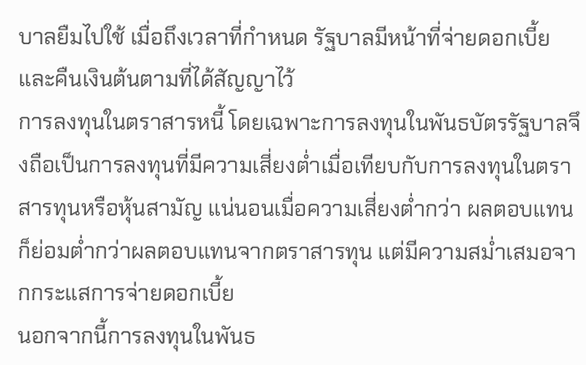บาลยืมไปใช้ เมื่อถึงเวลาที่กำหนด รัฐบาลมีหน้าที่จ่ายดอกเบี้ยและคืนเงินต้นตามที่ได้สัญญาไว้
การลงทุนในตราสารหนี้ โดยเฉพาะการลงทุนในพันธบัตรรัฐบาลจึงถือเป็นการลงทุนที่มีความเสี่ยงต่ำเมื่อเทียบกับการลงทุนในตราสารทุนหรือหุ้นสามัญ แน่นอนเมื่อความเสี่ยงต่ำกว่า ผลตอบแทนก็ย่อมต่ำกว่าผลตอบแทนจากตราสารทุน แต่มีความสม่ำเสมอจากกระแสการจ่ายดอกเบี้ย
นอกจากนี้การลงทุนในพันธ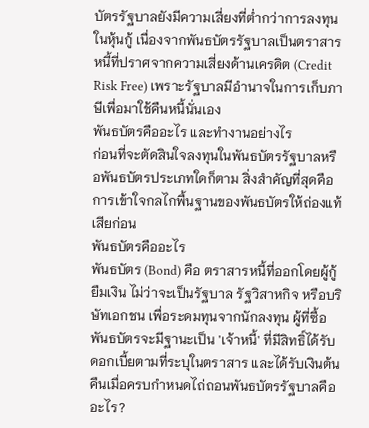บัตรรัฐบาลยังมีความเสี่ยงที่ต่ำกว่าการลงทุนในหุ้นกู้ เนื่องจากพันธบัตรรัฐบาลเป็นตราสารหนี้ที่ปราศจากความเสี่ยงด้านเครดิต (Credit Risk Free) เพราะรัฐบาลมีอำนาจในการเก็บภาษีเพื่อมาใช้คืนหนี้นั่นเอง
พันธบัตรคืออะไร และทำงานอย่างไร
ก่อนที่จะตัดสินใจลงทุนในพันธบัตรรัฐบาลหรือพันธบัตรประเภทใดก็ตาม สิ่งสำคัญที่สุดคือการเข้าใจกลไกพื้นฐานของพันธบัตรให้ถ่องแท้เสียก่อน
พันธบัตรคืออะไร
พันธบัตร (Bond) คือ ตราสารหนี้ที่ออกโดยผู้กู้ยืมเงิน ไม่ว่าจะเป็นรัฐบาล รัฐวิสาหกิจ หรือบริษัทเอกชน เพื่อระดมทุนจากนักลงทุน ผู้ที่ซื้อพันธบัตรจะมีฐานะเป็น 'เจ้าหนี้' ที่มีสิทธิ์ได้รับดอกเบี้ยตามที่ระบุในตราสาร และได้รับเงินต้นคืนเมื่อครบกำหนดไถ่ถอนพันธบัตรรัฐบาลคืออะไร?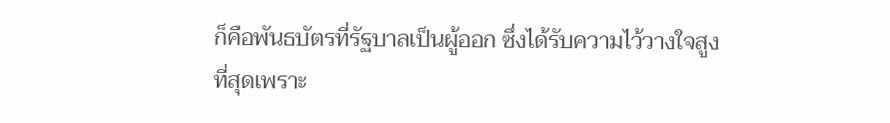ก็คือพันธบัตรที่รัฐบาลเป็นผู้ออก ซึ่งได้รับความไว้วางใจสูงที่สุดเพราะ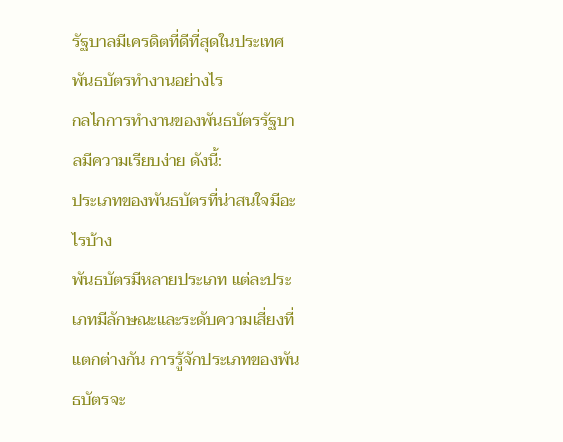รัฐบาลมีเครดิตที่ดีที่สุดในประเทศ
พันธบัตรทำงานอย่างไร
กลไกการทำงานของพันธบัตรรัฐบาลมีความเรียบง่าย ดังนี้:
ประเภทของพันธบัตรที่น่าสนใจมีอะไรบ้าง
พันธบัตรมีหลายประเภท แต่ละประเภทมีลักษณะและระดับความเสี่ยงที่แตกต่างกัน การรู้จักประเภทของพันธบัตรจะ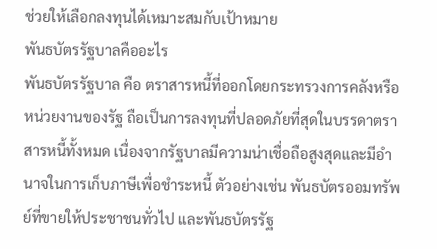ช่วยให้เลือกลงทุนได้เหมาะสมกับเป้าหมาย
พันธบัตรรัฐบาลคืออะไร
พันธบัตรรัฐบาล คือ ตราสารหนี้ที่ออกโดยกระทรวงการคลังหรือหน่วยงานของรัฐ ถือเป็นการลงทุนที่ปลอดภัยที่สุดในบรรดาตราสารหนี้ทั้งหมด เนื่องจากรัฐบาลมีความน่าเชื่อถือสูงสุดและมีอำนาจในการเก็บภาษีเพื่อชำระหนี้ ตัวอย่างเช่น พันธบัตรออมทรัพย์ที่ขายให้ประชาชนทั่วไป และพันธบัตรรัฐ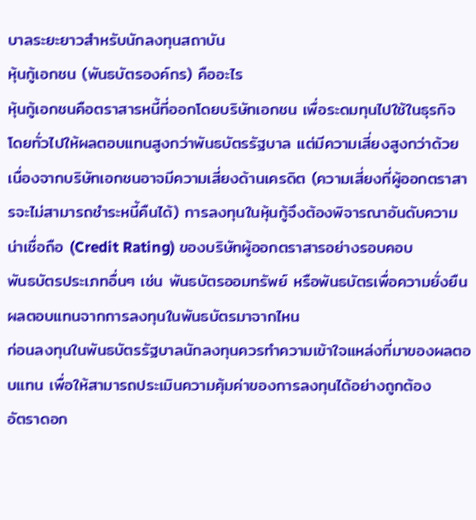บาลระยะยาวสำหรับนักลงทุนสถาบัน
หุ้นกู้เอกชน (พันธบัตรองค์กร) คืออะไร
หุ้นกู้เอกชนคือตราสารหนี้ที่ออกโดยบริษัทเอกชน เพื่อระดมทุนไปใช้ในธุรกิจ โดยทั่วไปให้ผลตอบแทนสูงกว่าพันธบัตรรัฐบาล แต่มีความเสี่ยงสูงกว่าด้วย เนื่องจากบริษัทเอกชนอาจมีความเสี่ยงด้านเครดิต (ความเสี่ยงที่ผู้ออกตราสารจะไม่สามารถชำระหนี้คืนได้) การลงทุนในหุ้นกู้จึงต้องพิจารณาอันดับความน่าเชื่อถือ (Credit Rating) ของบริษัทผู้ออกตราสารอย่างรอบคอบ
พันธบัตรประเภทอื่นๆ เช่น พันธบัตรออมทรัพย์ หรือพันธบัตรเพื่อความยั่งยืน
ผลตอบแทนจากการลงทุนในพันธบัตรมาจากไหน
ก่อนลงทุนในพันธบัตรรัฐบาลนักลงทุนควรทำความเข้าใจแหล่งที่มาของผลตอบแทน เพื่อให้สามารถประเมินความคุ้มค่าของการลงทุนได้อย่างถูกต้อง
อัตราดอก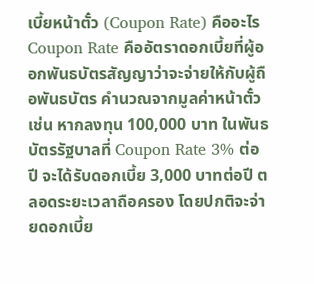เบี้ยหน้าตั๋ว (Coupon Rate) คืออะไร
Coupon Rate คืออัตราดอกเบี้ยที่ผู้ออกพันธบัตรสัญญาว่าจะจ่ายให้กับผู้ถือพันธบัตร คำนวณจากมูลค่าหน้าตั๋ว เช่น หากลงทุน 100,000 บาท ในพันธบัตรรัฐบาลที่ Coupon Rate 3% ต่อปี จะได้รับดอกเบี้ย 3,000 บาทต่อปี ตลอดระยะเวลาถือครอง โดยปกติจะจ่ายดอกเบี้ย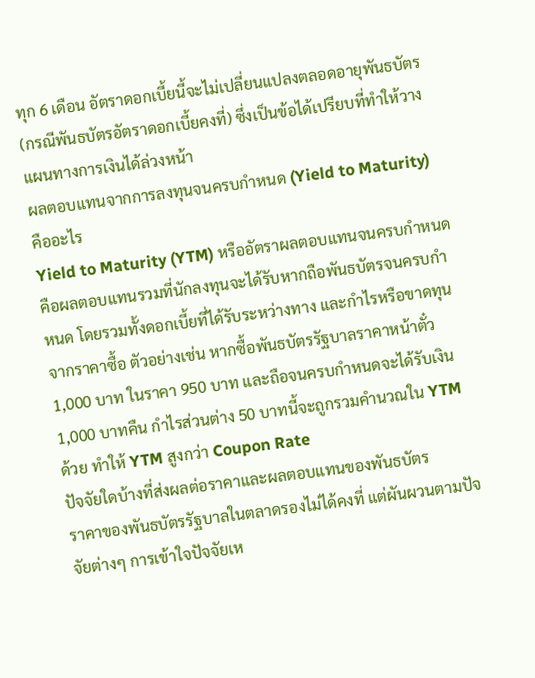ทุก 6 เดือน อัตราดอกเบี้ยนี้จะไม่เปลี่ยนแปลงตลอดอายุพันธบัตร (กรณีพันธบัตรอัตราดอกเบี้ยคงที่) ซึ่งเป็นข้อได้เปรียบที่ทำให้วางแผนทางการเงินได้ล่วงหน้า
ผลตอบแทนจากการลงทุนจนครบกำหนด (Yield to Maturity) คืออะไร
Yield to Maturity (YTM) หรืออัตราผลตอบแทนจนครบกำหนด คือผลตอบแทนรวมที่นักลงทุนจะได้รับหากถือพันธบัตรจนครบกำหนด โดยรวมทั้งดอกเบี้ยที่ได้รับระหว่างทาง และกำไรหรือขาดทุนจากราคาซื้อ ตัวอย่างเช่น หากซื้อพันธบัตรรัฐบาลราคาหน้าตั๋ว 1,000 บาท ในราคา 950 บาท และถือจนครบกำหนดจะได้รับเงิน 1,000 บาทคืน กำไรส่วนต่าง 50 บาทนี้จะถูกรวมคำนวณใน YTM ด้วย ทำให้ YTM สูงกว่า Coupon Rate
ปัจจัยใดบ้างที่ส่งผลต่อราคาและผลตอบแทนของพันธบัตร
ราคาของพันธบัตรรัฐบาลในตลาดรองไม่ได้คงที่ แต่ผันผวนตามปัจจัยต่างๆ การเข้าใจปัจจัยเห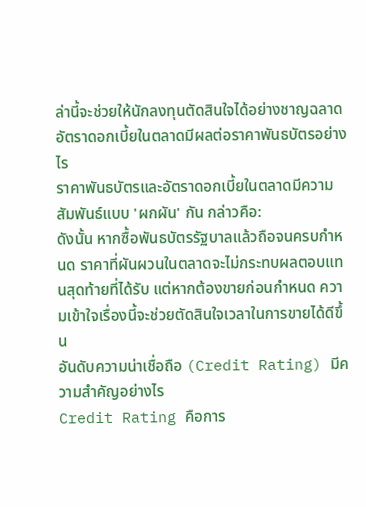ล่านี้จะช่วยให้นักลงทุนตัดสินใจได้อย่างชาญฉลาด
อัตราดอกเบี้ยในตลาดมีผลต่อราคาพันธบัตรอย่างไร
ราคาพันธบัตรและอัตราดอกเบี้ยในตลาดมีความสัมพันธ์แบบ 'ผกผัน' กัน กล่าวคือ:
ดังนั้น หากซื้อพันธบัตรรัฐบาลแล้วถือจนครบกำหนด ราคาที่ผันผวนในตลาดจะไม่กระทบผลตอบแทนสุดท้ายที่ได้รับ แต่หากต้องขายก่อนกำหนด ความเข้าใจเรื่องนี้จะช่วยตัดสินใจเวลาในการขายได้ดีขึ้น
อันดับความน่าเชื่อถือ (Credit Rating) มีความสำคัญอย่างไร
Credit Rating คือการ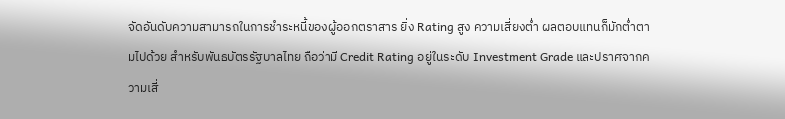จัดอันดับความสามารถในการชำระหนี้ของผู้ออกตราสาร ยิ่ง Rating สูง ความเสี่ยงต่ำ ผลตอบแทนก็มักต่ำตามไปด้วย สำหรับพันธบัตรรัฐบาลไทย ถือว่ามี Credit Rating อยู่ในระดับ Investment Grade และปราศจากความเสี่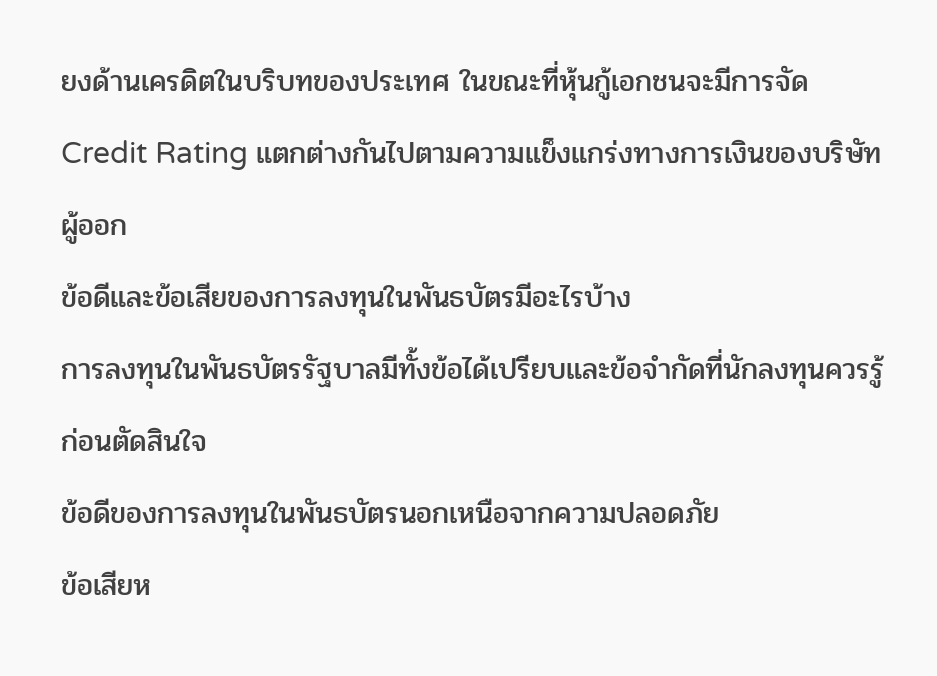ยงด้านเครดิตในบริบทของประเทศ ในขณะที่หุ้นกู้เอกชนจะมีการจัด Credit Rating แตกต่างกันไปตามความแข็งแกร่งทางการเงินของบริษัทผู้ออก
ข้อดีและข้อเสียของการลงทุนในพันธบัตรมีอะไรบ้าง
การลงทุนในพันธบัตรรัฐบาลมีทั้งข้อได้เปรียบและข้อจำกัดที่นักลงทุนควรรู้ก่อนตัดสินใจ
ข้อดีของการลงทุนในพันธบัตรนอกเหนือจากความปลอดภัย
ข้อเสียห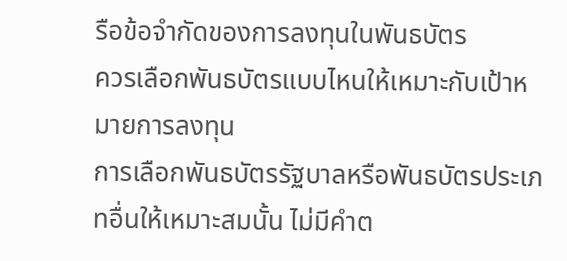รือข้อจำกัดของการลงทุนในพันธบัตร
ควรเลือกพันธบัตรแบบไหนให้เหมาะกับเป้าหมายการลงทุน
การเลือกพันธบัตรรัฐบาลหรือพันธบัตรประเภทอื่นให้เหมาะสมนั้น ไม่มีคำต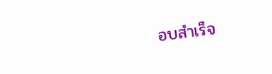อบสำเร็จ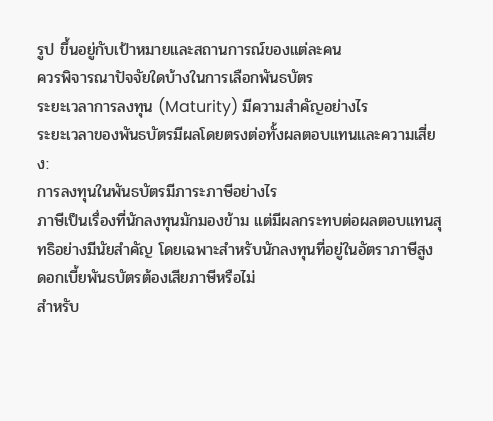รูป ขึ้นอยู่กับเป้าหมายและสถานการณ์ของแต่ละคน
ควรพิจารณาปัจจัยใดบ้างในการเลือกพันธบัตร
ระยะเวลาการลงทุน (Maturity) มีความสำคัญอย่างไร
ระยะเวลาของพันธบัตรมีผลโดยตรงต่อทั้งผลตอบแทนและความเสี่ยง:
การลงทุนในพันธบัตรมีภาระภาษีอย่างไร
ภาษีเป็นเรื่องที่นักลงทุนมักมองข้าม แต่มีผลกระทบต่อผลตอบแทนสุทธิอย่างมีนัยสำคัญ โดยเฉพาะสำหรับนักลงทุนที่อยู่ในอัตราภาษีสูง
ดอกเบี้ยพันธบัตรต้องเสียภาษีหรือไม่
สำหรับ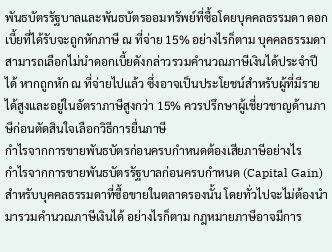พันธบัตรรัฐบาลและพันธบัตรออมทรัพย์ที่ซื้อโดยบุคคลธรรมดา ดอกเบี้ยที่ได้รับจะถูกหักภาษี ณ ที่จ่าย 15% อย่างไรก็ตาม บุคคลธรรมดาสามารถเลือกไม่นำดอกเบี้ยดังกล่าวรวมคำนวณภาษีเงินได้ประจำปีได้ หากถูกหัก ณ ที่จ่ายไปแล้ว ซึ่งอาจเป็นประโยชน์สำหรับผู้ที่มีรายได้สูงและอยู่ในอัตราภาษีสูงกว่า 15% ควรปรึกษาผู้เชี่ยวชาญด้านภาษีก่อนตัดสินใจเลือกวิธีการยื่นภาษี
กำไรจากการขายพันธบัตรก่อนครบกำหนดต้องเสียภาษีอย่างไร
กำไรจากการขายพันธบัตรรัฐบาลก่อนครบกำหนด (Capital Gain) สำหรับบุคคลธรรมดาที่ซื้อขายในตลาดรองนั้น โดยทั่วไปจะไม่ต้องนำมารวมคำนวณภาษีเงินได้ อย่างไรก็ตาม กฎหมายภาษีอาจมีการ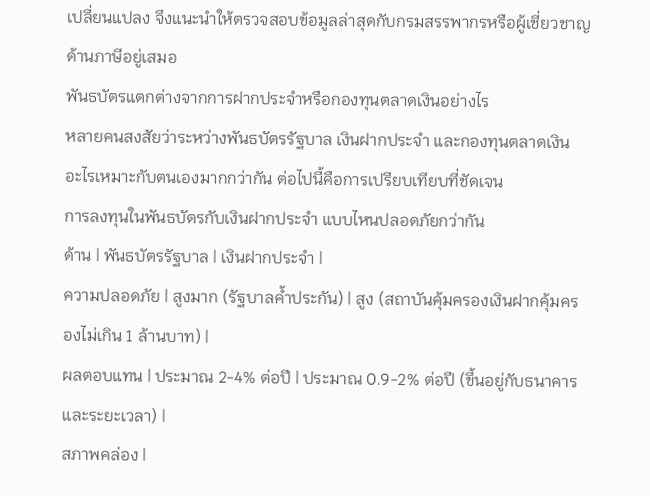เปลี่ยนแปลง จึงแนะนำให้ตรวจสอบข้อมูลล่าสุดกับกรมสรรพากรหรือผู้เชี่ยวชาญด้านภาษีอยู่เสมอ
พันธบัตรแตกต่างจากการฝากประจำหรือกองทุนตลาดเงินอย่างไร
หลายคนสงสัยว่าระหว่างพันธบัตรรัฐบาล เงินฝากประจำ และกองทุนตลาดเงิน อะไรเหมาะกับตนเองมากกว่ากัน ต่อไปนี้คือการเปรียบเทียบที่ชัดเจน
การลงทุนในพันธบัตรกับเงินฝากประจำ แบบไหนปลอดภัยกว่ากัน
ด้าน | พันธบัตรรัฐบาล | เงินฝากประจำ |
ความปลอดภัย | สูงมาก (รัฐบาลค้ำประกัน) | สูง (สถาบันคุ้มครองเงินฝากคุ้มครองไม่เกิน 1 ล้านบาท) |
ผลตอบแทน | ประมาณ 2-4% ต่อปี | ประมาณ 0.9-2% ต่อปี (ขึ้นอยู่กับธนาคารและระยะเวลา) |
สภาพคล่อง |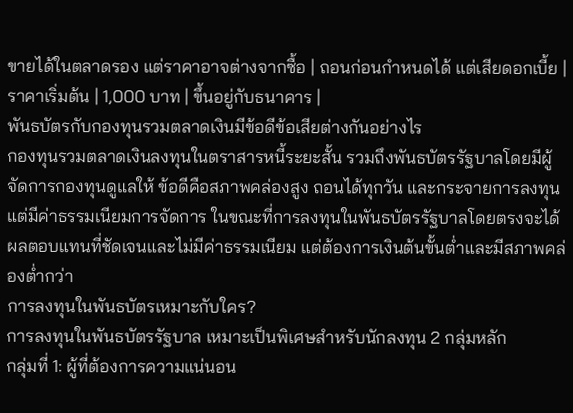ขายได้ในตลาดรอง แต่ราคาอาจต่างจากซื้อ | ถอนก่อนกำหนดได้ แต่เสียดอกเบี้ย |
ราคาเริ่มต้น | 1,000 บาท | ขึ้นอยู่กับธนาคาร |
พันธบัตรกับกองทุนรวมตลาดเงินมีข้อดีข้อเสียต่างกันอย่างไร
กองทุนรวมตลาดเงินลงทุนในตราสารหนี้ระยะสั้น รวมถึงพันธบัตรรัฐบาลโดยมีผู้จัดการกองทุนดูแลให้ ข้อดีคือสภาพคล่องสูง ถอนได้ทุกวัน และกระจายการลงทุน แต่มีค่าธรรมเนียมการจัดการ ในขณะที่การลงทุนในพันธบัตรรัฐบาลโดยตรงจะได้ผลตอบแทนที่ชัดเจนและไม่มีค่าธรรมเนียม แต่ต้องการเงินต้นขั้นต่ำและมีสภาพคล่องต่ำกว่า
การลงทุนในพันธบัตรเหมาะกับใคร?
การลงทุนในพันธบัตรรัฐบาล เหมาะเป็นพิเศษสำหรับนักลงทุน 2 กลุ่มหลัก
กลุ่มที่ 1: ผู้ที่ต้องการความแน่นอน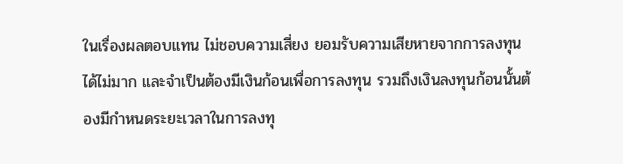ในเรื่องผลตอบแทน ไม่ชอบความเสี่ยง ยอมรับความเสียหายจากการลงทุนได้ไม่มาก และจำเป็นต้องมีเงินก้อนเพื่อการลงทุน รวมถึงเงินลงทุนก้อนนั้นต้องมีกำหนดระยะเวลาในการลงทุ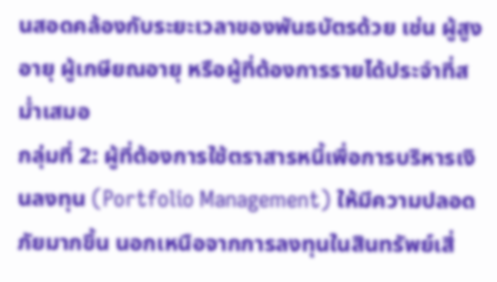นสอดคล้องกับระยะเวลาของพันธบัตรด้วย เช่น ผู้สูงอายุ ผู้เกษียณอายุ หรือผู้ที่ต้องการรายได้ประจำที่สม่ำเสมอ
กลุ่มที่ 2: ผู้ที่ต้องการใช้ตราสารหนี้เพื่อการบริหารเงินลงทุน (Portfolio Management) ให้มีความปลอดภัยมากขึ้น นอกเหนือจากการลงทุนในสินทรัพย์เสี่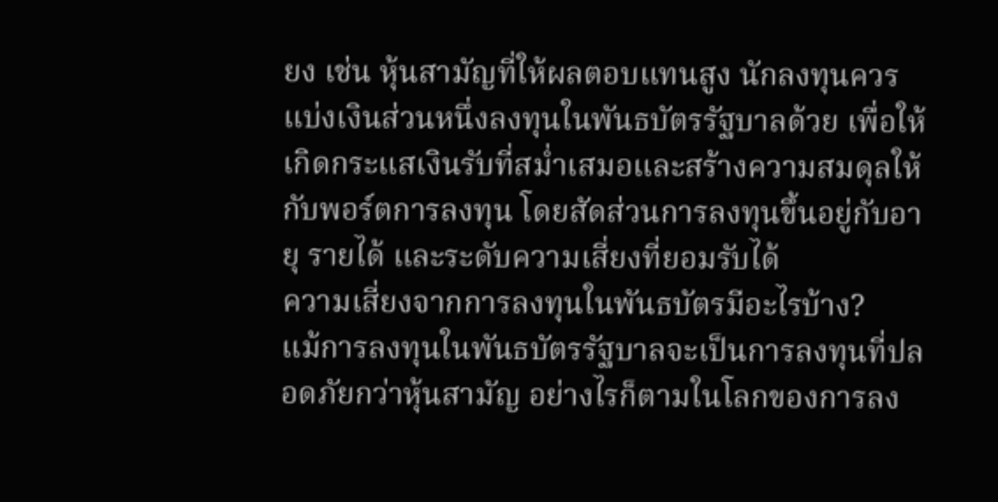ยง เช่น หุ้นสามัญที่ให้ผลตอบแทนสูง นักลงทุนควรแบ่งเงินส่วนหนึ่งลงทุนในพันธบัตรรัฐบาลด้วย เพื่อให้เกิดกระแสเงินรับที่สม่ำเสมอและสร้างความสมดุลให้กับพอร์ตการลงทุน โดยสัดส่วนการลงทุนขึ้นอยู่กับอายุ รายได้ และระดับความเสี่ยงที่ยอมรับได้
ความเสี่ยงจากการลงทุนในพันธบัตรมีอะไรบ้าง?
แม้การลงทุนในพันธบัตรรัฐบาลจะเป็นการลงทุนที่ปลอดภัยกว่าหุ้นสามัญ อย่างไรก็ตามในโลกของการลง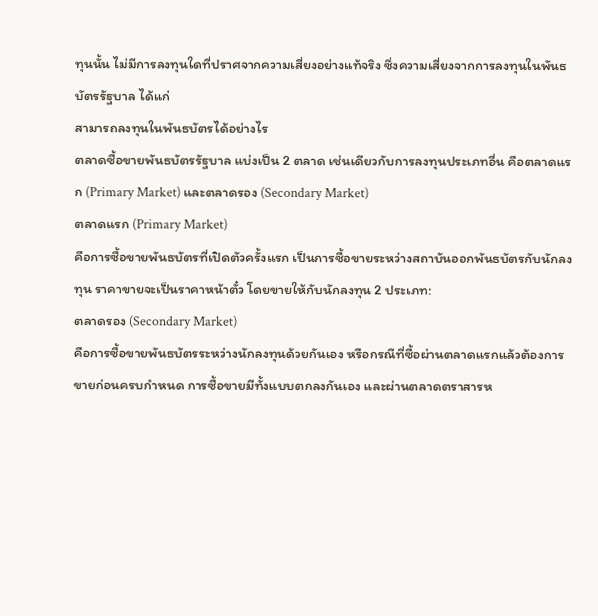ทุนนั้น ไม่มีการลงทุนใดที่ปราศจากความเสี่ยงอย่างแท้จริง ซึ่งความเสี่ยงจากการลงทุนในพันธบัตรรัฐบาล ได้แก่
สามารถลงทุนในพันธบัตรได้อย่างไร
ตลาดซื้อขายพันธบัตรรัฐบาล แบ่งเป็น 2 ตลาด เช่นเดียวกับการลงทุนประเภทอื่น คือตลาดแรก (Primary Market) และตลาดรอง (Secondary Market)
ตลาดแรก (Primary Market)
คือการซื้อขายพันธบัตรที่เปิดตัวครั้งแรก เป็นการซื้อขายระหว่างสถาบันออกพันธบัตรกับนักลงทุน ราคาขายจะเป็นราคาหน้าตั๋ว โดยขายให้กับนักลงทุน 2 ประเภท:
ตลาดรอง (Secondary Market)
คือการซื้อขายพันธบัตรระหว่างนักลงทุนด้วยกันเอง หรือกรณีที่ซื้อผ่านตลาดแรกแล้วต้องการขายก่อนครบกำหนด การซื้อขายมีทั้งแบบตกลงกันเอง และผ่านตลาดตราสารห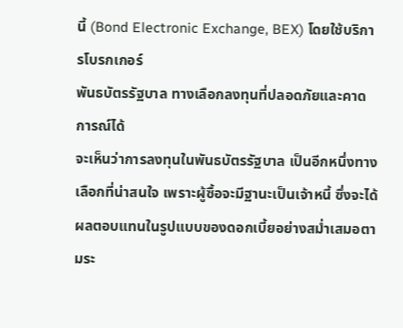นี้ (Bond Electronic Exchange, BEX) โดยใช้บริการโบรกเกอร์
พันธบัตรรัฐบาล ทางเลือกลงทุนที่ปลอดภัยและคาดการณ์ได้
จะเห็นว่าการลงทุนในพันธบัตรรัฐบาล เป็นอีกหนึ่งทางเลือกที่น่าสนใจ เพราะผู้ซื้อจะมีฐานะเป็นเจ้าหนี้ ซึ่งจะได้ผลตอบแทนในรูปแบบของดอกเบี้ยอย่างสม่ำเสมอตามระ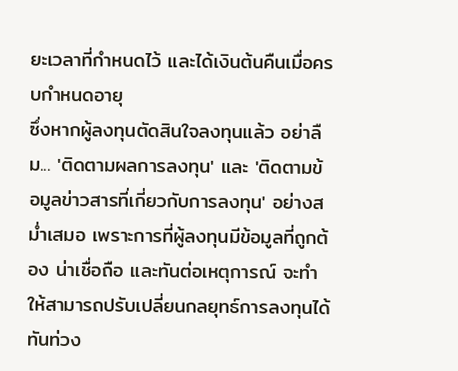ยะเวลาที่กำหนดไว้ และได้เงินต้นคืนเมื่อครบกำหนดอายุ
ซึ่งหากผู้ลงทุนตัดสินใจลงทุนแล้ว อย่าลืม... 'ติดตามผลการลงทุน' และ 'ติดตามข้อมูลข่าวสารที่เกี่ยวกับการลงทุน' อย่างสม่ำเสมอ เพราะการที่ผู้ลงทุนมีข้อมูลที่ถูกต้อง น่าเชื่อถือ และทันต่อเหตุการณ์ จะทำให้สามารถปรับเปลี่ยนกลยุทธ์การลงทุนได้ทันท่วง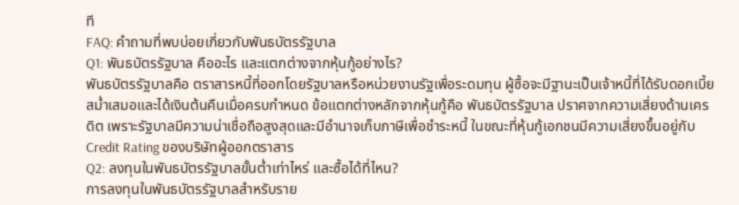ที
FAQ: คำถามที่พบบ่อยเกี่ยวกับพันธบัตรรัฐบาล
Q1: พันธบัตรรัฐบาล คืออะไร และแตกต่างจากหุ้นกู้อย่างไร?
พันธบัตรรัฐบาลคือ ตราสารหนี้ที่ออกโดยรัฐบาลหรือหน่วยงานรัฐเพื่อระดมทุน ผู้ซื้อจะมีฐานะเป็นเจ้าหนี้ที่ได้รับดอกเบี้ยสม่ำเสมอและได้เงินต้นคืนเมื่อครบกำหนด ข้อแตกต่างหลักจากหุ้นกู้คือ พันธบัตรรัฐบาล ปราศจากความเสี่ยงด้านเครดิต เพราะรัฐบาลมีความน่าเชื่อถือสูงสุดและมีอำนาจเก็บภาษีเพื่อชำระหนี้ ในขณะที่หุ้นกู้เอกชนมีความเสี่ยงขึ้นอยู่กับ Credit Rating ของบริษัทผู้ออกตราสาร
Q2: ลงทุนในพันธบัตรรัฐบาลขั้นต่ำเท่าไหร่ และซื้อได้ที่ไหน?
การลงทุนในพันธบัตรรัฐบาลสำหรับราย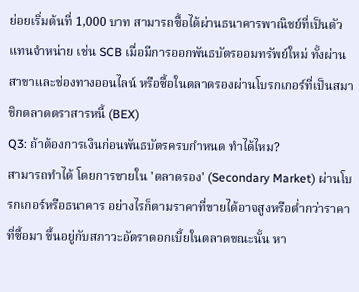ย่อยเริ่มต้นที่ 1,000 บาท สามารถซื้อได้ผ่านธนาคารพาณิชย์ที่เป็นตัวแทนจำหน่าย เช่น SCB เมื่อมีการออกพันธบัตรออมทรัพย์ใหม่ ทั้งผ่านสาขาและช่องทางออนไลน์ หรือซื้อในตลาดรองผ่านโบรกเกอร์ที่เป็นสมาชิกตลาดตราสารหนี้ (BEX)
Q3: ถ้าต้องการเงินก่อนพันธบัตรครบกำหนด ทำได้ไหม?
สามารถทำได้ โดยการขายใน 'ตลาดรอง' (Secondary Market) ผ่านโบรกเกอร์หรือธนาคาร อย่างไรก็ตามราคาที่ขายได้อาจสูงหรือต่ำกว่าราคาที่ซื้อมา ขึ้นอยู่กับสภาวะอัตราดอกเบี้ยในตลาดขณะนั้น หา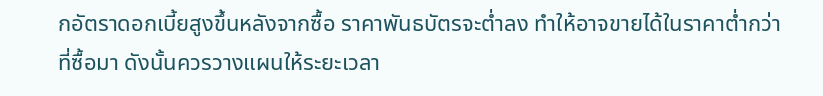กอัตราดอกเบี้ยสูงขึ้นหลังจากซื้อ ราคาพันธบัตรจะต่ำลง ทำให้อาจขายได้ในราคาต่ำกว่าที่ซื้อมา ดังนั้นควรวางแผนให้ระยะเวลา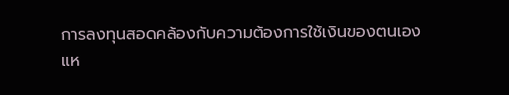การลงทุนสอดคล้องกับความต้องการใช้เงินของตนเอง
แห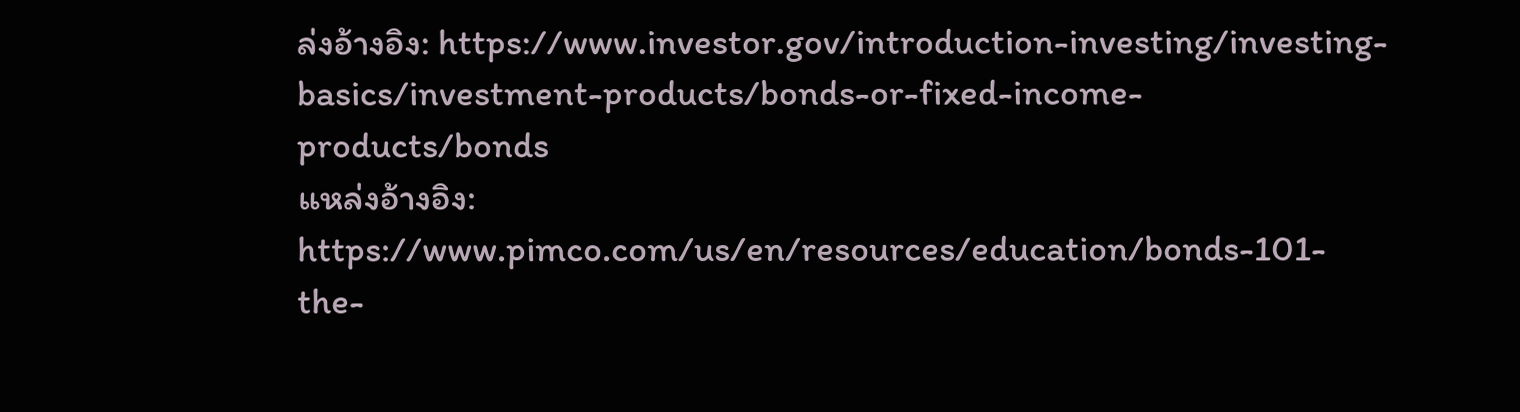ล่งอ้างอิง: https://www.investor.gov/introduction-investing/investing-basics/investment-products/bonds-or-fixed-income-products/bonds
แหล่งอ้างอิง: https://www.pimco.com/us/en/resources/education/bonds-101-the-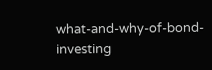what-and-why-of-bond-investing